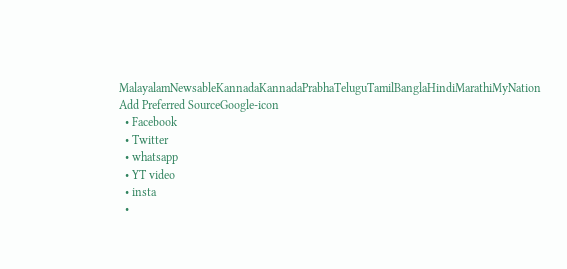MalayalamNewsableKannadaKannadaPrabhaTeluguTamilBanglaHindiMarathiMyNation
Add Preferred SourceGoogle-icon
  • Facebook
  • Twitter
  • whatsapp
  • YT video
  • insta
  •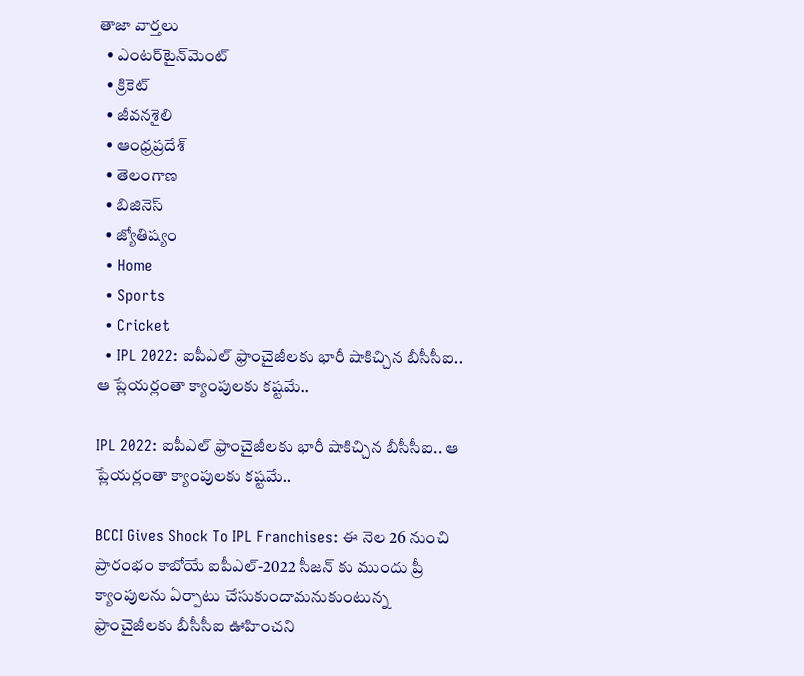తాజా వార్తలు
  • ఎంటర్‌టైన్‌మెంట్
  • క్రికెట్
  • జీవనశైలి
  • ఆంధ్రప్రదేశ్
  • తెలంగాణ
  • బిజినెస్
  • జ్యోతిష్యం
  • Home
  • Sports
  • Cricket
  • IPL 2022: ఐపీఎల్ ఫ్రాంచైజీలకు భారీ షాకిచ్చిన బీసీసీఐ.. ఆ ప్లేయర్లంతా క్యాంపులకు కష్టమే..

IPL 2022: ఐపీఎల్ ఫ్రాంచైజీలకు భారీ షాకిచ్చిన బీసీసీఐ.. ఆ ప్లేయర్లంతా క్యాంపులకు కష్టమే..

BCCI Gives Shock To IPL Franchises: ఈ నెల 26 నుంచి ప్రారంభం కాబోయే ఐపీఎల్-2022 సీజన్ కు ముందు ప్రీ క్యాంపులను ఏర్పాటు చేసుకుందామనుకుంటున్న ఫ్రాంచైజీలకు బీసీసీఐ ఊహించని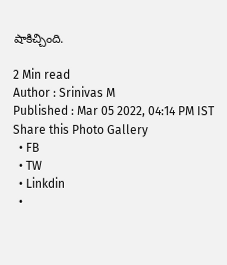షాకిచ్చింది.

2 Min read
Author : Srinivas M
Published : Mar 05 2022, 04:14 PM IST
Share this Photo Gallery
  • FB
  • TW
  • Linkdin
  •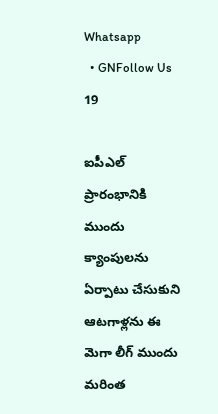Whatsapp
  • GNFollow Us
19

ఐపీఎల్ ప్రారంభానికి ముందు క్యాంపులను ఏర్పాటు చేసుకుని ఆటగాళ్లను ఈ మెగా లీగ్ ముందు మరింత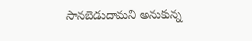సానబెడుదామని అనుకున్న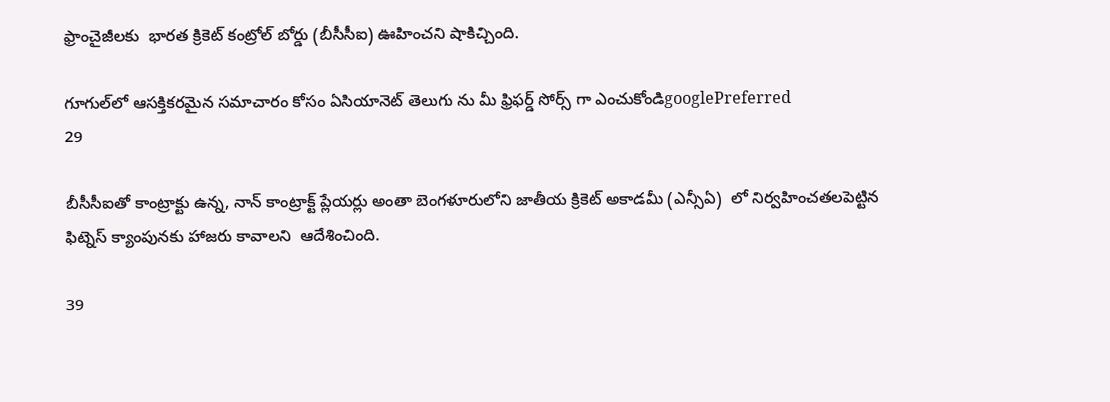ఫ్రాంచైజీలకు  భారత క్రికెట్ కంట్రోల్ బోర్డు (బీసీసీఐ) ఊహించని షాకిచ్చింది.

గూగుల్‌లో ఆసక్తికరమైన సమాచారం కోసం ఏసియానెట్ తెలుగు ను మీ ఫ్రిఫర్డ్ సోర్స్ గా ఎంచుకోండిgooglePreferred
29

బీసీసీఐతో కాంట్రాక్టు ఉన్న, నాన్ కాంట్రాక్ట్ ప్లేయర్లు అంతా బెంగళూరులోని జాతీయ క్రికెట్ అకాడమీ (ఎన్సీఏ)  లో నిర్వహించతలపెట్టిన  ఫిట్నెస్ క్యాంపునకు హాజరు కావాలని  ఆదేశించింది.

39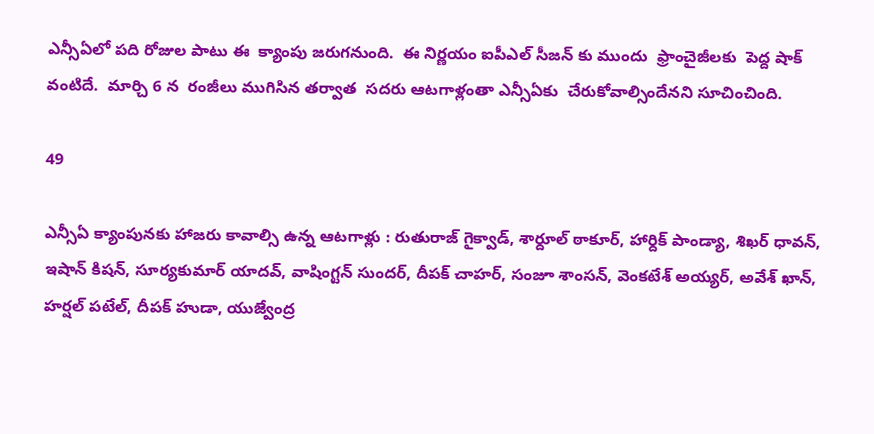ఎన్సీఏలో పది రోజుల పాటు ఈ  క్యాంపు జరుగనుంది.  ఈ నిర్ణయం ఐపీఎల్ సీజన్ కు ముందు  ఫ్రాంచైజీలకు  పెద్ద షాక్ వంటిదే.  మార్చి 6 న  రంజీలు ముగిసిన తర్వాత  సదరు ఆటగాళ్లంతా ఎన్సీఏకు  చేరుకోవాల్సిందేనని సూచించింది.

49

ఎన్సీఏ క్యాంపునకు హాజరు కావాల్సి ఉన్న ఆటగాళ్లు : రుతురాజ్ గైక్వాడ్, శార్దూల్ ఠాకూర్, హార్దిక్ పాండ్యా, శిఖర్ ధావన్, ఇషాన్ కిషన్, సూర్యకుమార్ యాదవ్, వాషింగ్టన్ సుందర్, దీపక్ చాహర్, సంజూ శాంసన్, వెంకటేశ్ అయ్యర్, అవేశ్ ఖాన్, హర్షల్ పటేల్, దీపక్ హుడా, యుజ్వేంద్ర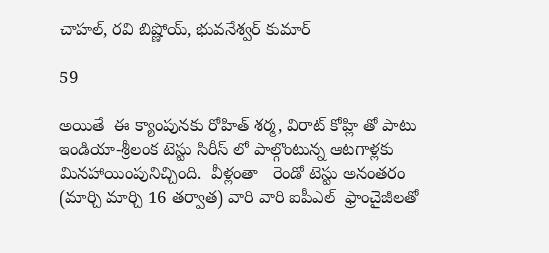చాహల్, రవి బిష్ణోయ్, భువనేశ్వర్ కుమార్

59

అయితే  ఈ క్యాంపునకు రోహిత్ శర్మ, విరాట్ కోహ్లి తో పాటు ఇండియా-శ్రీలంక టెస్టు సిరీస్ లో పాల్గొంటున్న ఆటగాళ్లకు మినహాయింపునిచ్చింది.  వీళ్లంతా   రెండో టెస్టు అనంతరం (మార్చి మార్చి 16 తర్వాత) వారి వారి ఐపీఎల్  ఫ్రాంచైజీలతో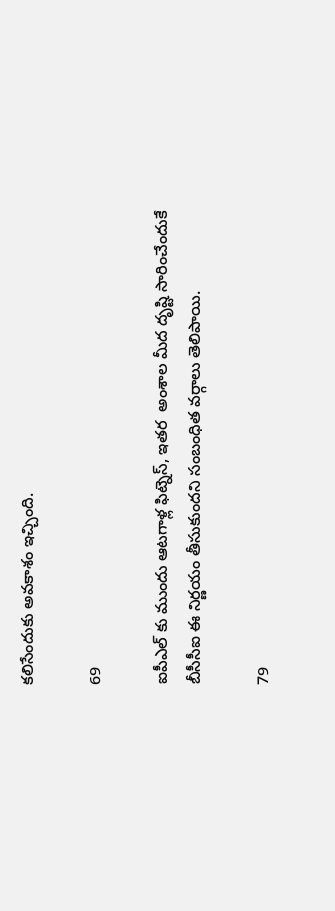కలిసేందుకు అవకాశం ఇచ్చింది.

69

ఐపీఎల్ కు ముందు ఆటగాళ్ల ఫిట్నెస్, ఇతర  అంశాల మీద దృష్టి సారించేందుకే బీసీసీఐ ఈ నిర్ణయం తీసుకుందని సంబంధిత వర్గాలు తెలిపాయి.

79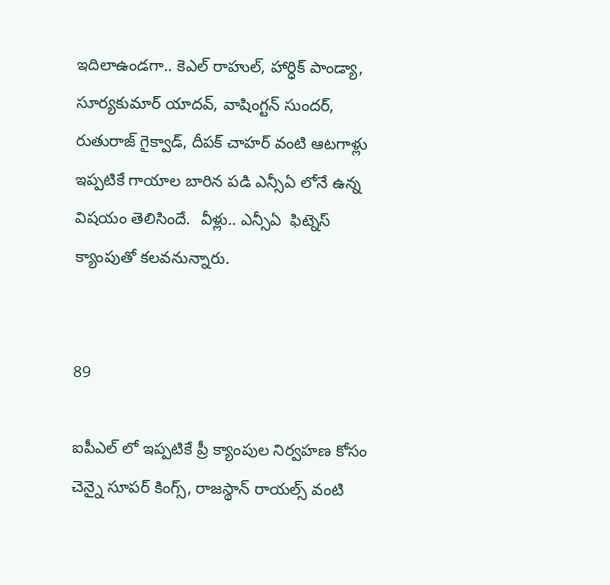ఇదిలాఉండగా.. కెఎల్ రాహుల్, హార్ధిక్ పాండ్యా, సూర్యకుమార్ యాదవ్, వాషింగ్టన్ సుందర్, రుతురాజ్ గైక్వాడ్, దీపక్ చాహర్ వంటి ఆటగాళ్లు ఇప్పటికే గాయాల బారిన పడి ఎన్సీఏ లోనే ఉన్న విషయం తెలిసిందే.  వీళ్లు.. ఎన్సీఏ  ఫిట్నెస్  క్యాంపుతో కలవనున్నారు.


89

ఐపీఎల్ లో ఇప్పటికే ప్రీ క్యాంపుల నిర్వహణ కోసం చెన్నై సూపర్ కింగ్స్, రాజస్థాన్ రాయల్స్ వంటి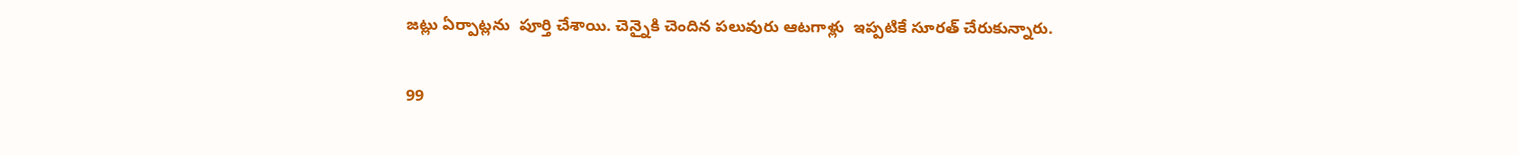జట్లు ఏర్పాట్లను  పూర్తి చేశాయి. చెన్నైకి చెందిన పలువురు ఆటగాళ్లు  ఇప్పటికే సూరత్ చేరుకున్నారు.

99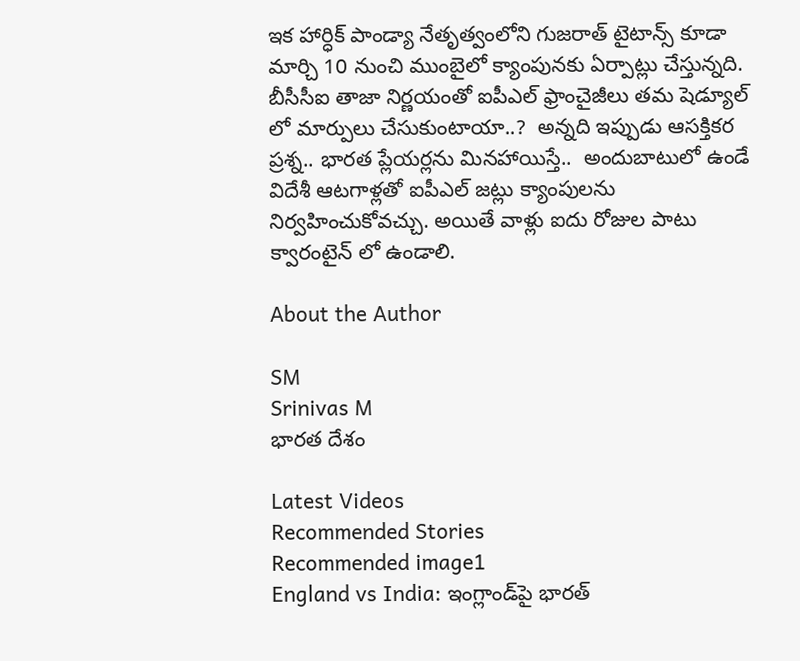ఇక హార్ధిక్ పాండ్యా నేతృత్వంలోని గుజరాత్ టైటాన్స్ కూడా మార్చి 10 నుంచి ముంబైలో క్యాంపునకు ఏర్పాట్లు చేస్తున్నది. బీసీసీఐ తాజా నిర్ణయంతో ఐపీఎల్ ఫ్రాంచైజీలు తమ షెడ్యూల్ లో మార్పులు చేసుకుంటాయా..?  అన్నది ఇప్పుడు ఆసక్తికర ప్రశ్న.. భారత ప్లేయర్లను మినహాయిస్తే..  అందుబాటులో ఉండే విదేశీ ఆటగాళ్లతో ఐపీఎల్ జట్లు క్యాంపులను నిర్వహించుకోవచ్చు. అయితే వాళ్లు ఐదు రోజుల పాటు క్వారంటైన్ లో ఉండాలి.

About the Author

SM
Srinivas M
భారత దేశం

Latest Videos
Recommended Stories
Recommended image1
England vs India: ఇంగ్లాండ్‌పై భార‌త్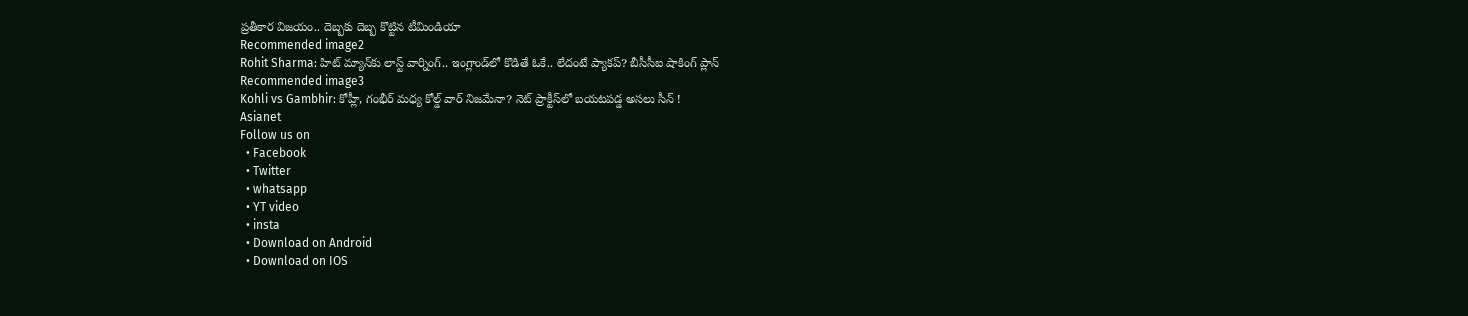ప్ర‌తీకార విజ‌యం.. దెబ్బ‌కు దెబ్బ కొట్టిన టీమిండియా
Recommended image2
Rohit Sharma: హిట్ మ్యాన్‌కు లాస్ట్ వార్నింగ్.. ఇంగ్లాండ్‌లో కొడితే ఓకే.. లేదంటే ప్యాకప్? బీసీసీఐ షాకింగ్ ప్లాన్
Recommended image3
Kohli vs Gambhir: కోహ్లీ, గంభీర్ మధ్య కోల్డ్ వార్ నిజమేనా? నెట్ ప్రాక్టీస్‌లో బయటపడ్డ అసలు సీన్ !
Asianet
Follow us on
  • Facebook
  • Twitter
  • whatsapp
  • YT video
  • insta
  • Download on Android
  • Download on IOS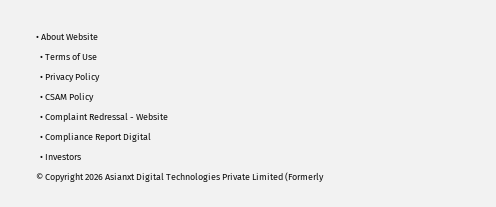• About Website
  • Terms of Use
  • Privacy Policy
  • CSAM Policy
  • Complaint Redressal - Website
  • Compliance Report Digital
  • Investors
© Copyright 2026 Asianxt Digital Technologies Private Limited (Formerly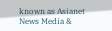known as Asianet News Media &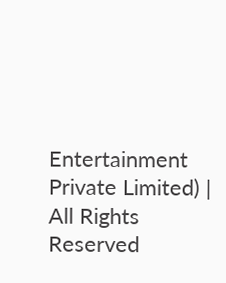Entertainment Private Limited) | All Rights Reserved